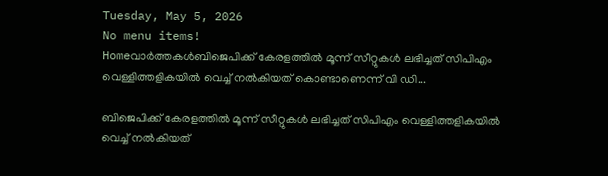Tuesday, May 5, 2026
No menu items!
Homeവാർത്തകൾബിജെപിക്ക് കേരളത്തിൽ മൂന്ന് സീറ്റുകൾ ലഭിച്ചത് സിപിഎം വെള്ളിത്തളികയിൽ വെച്ച് നൽകിയത് കൊണ്ടാണെന്ന് വി ഡി...

ബിജെപിക്ക് കേരളത്തിൽ മൂന്ന് സീറ്റുകൾ ലഭിച്ചത് സിപിഎം വെള്ളിത്തളികയിൽ വെച്ച് നൽകിയത്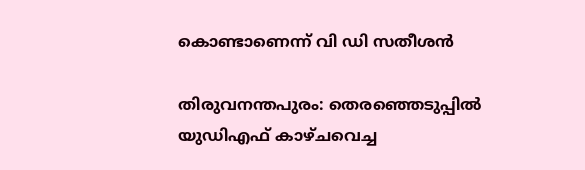കൊണ്ടാണെന്ന് വി ഡി സതീശൻ

തിരുവനന്തപുരം: തെരഞ്ഞെടുപ്പിൽ യുഡിഎഫ് കാഴ്ചവെച്ച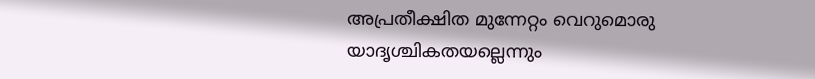അപ്രതീക്ഷിത മുന്നേറ്റം വെറുമൊരു യാദൃശ്ചികതയല്ലെന്നും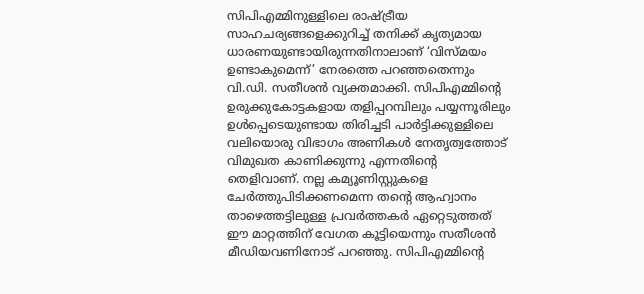സിപിഎമ്മിനുള്ളിലെ രാഷ്ട്രീയ സാഹചര്യങ്ങളെക്കുറിച്ച് തനിക്ക് കൃത്യമായ ധാരണയുണ്ടായിരുന്നതിനാലാണ് ‘വിസ്മയം ഉണ്ടാകുമെന്ന്’ നേരത്തെ പറഞ്ഞതെന്നും വി.ഡി. സതീശൻ വ്യക്തമാക്കി. സിപിഎമ്മിന്റെ ഉരുക്കുകോട്ടകളായ തളിപ്പറമ്പിലും പയ്യന്നൂരിലും ഉൾപ്പെടെയുണ്ടായ തിരിച്ചടി പാർട്ടിക്കുള്ളിലെ വലിയൊരു വിഭാഗം അണികൾ നേതൃത്വത്തോട് വിമുഖത കാണിക്കുന്നു എന്നതിന്റെ തെളിവാണ്. നല്ല കമ്യൂണിസ്റ്റുകളെ ചേർത്തുപിടിക്കണമെന്ന തന്റെ ആഹ്വാനം താഴെത്തട്ടിലുള്ള പ്രവർത്തകർ ഏറ്റെടുത്തത് ഈ മാറ്റത്തിന് വേഗത കൂട്ടിയെന്നും സതീശൻ മീഡിയവണിനോട് പറഞ്ഞു. സിപിഎമ്മിന്റെ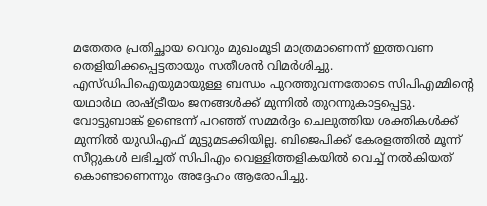മതേതര പ്രതിച്ഛായ വെറും മുഖംമൂടി മാത്രമാണെന്ന് ഇത്തവണ തെളിയിക്കപ്പെട്ടതായും സതീശൻ വിമർശിച്ചു. എസ്ഡിപിഐയുമായുള്ള ബന്ധം പുറത്തുവന്നതോടെ സിപിഎമ്മിന്റെ യഥാർഥ രാഷ്ട്രീയം ജനങ്ങൾക്ക് മുന്നിൽ തുറന്നുകാട്ടപ്പെട്ടു. വോട്ടുബാങ്ക് ഉണ്ടെന്ന് പറഞ്ഞ് സമ്മർദ്ദം ചെലുത്തിയ ശക്തികൾക്ക് മുന്നിൽ യുഡിഎഫ് മുട്ടുമടക്കിയില്ല. ബിജെപിക്ക് കേരളത്തിൽ മൂന്ന് സീറ്റുകൾ ലഭിച്ചത് സിപിഎം വെള്ളിത്തളികയിൽ വെച്ച് നൽകിയത് കൊണ്ടാണെന്നും അദ്ദേഹം ആരോപിച്ചു.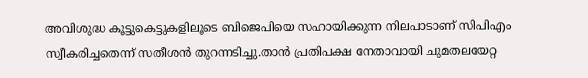അവിശുദ്ധ കൂട്ടുകെട്ടുകളിലൂടെ ബിജെപിയെ സഹായിക്കുന്ന നിലപാടാണ് സിപിഎം സ്വീകരിച്ചതെന്ന് സതീശൻ തുറന്നടിച്ചു.താൻ പ്രതിപക്ഷ നേതാവായി ചുമതലയേറ്റ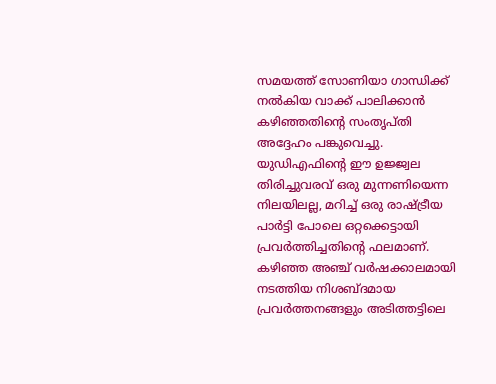സമയത്ത് സോണിയാ ഗാന്ധിക്ക് നൽകിയ വാക്ക് പാലിക്കാൻ കഴിഞ്ഞതിന്റെ സംതൃപ്തി അദ്ദേഹം പങ്കുവെച്ചു. യുഡിഎഫിന്റെ ഈ ഉജ്ജ്വല തിരിച്ചുവരവ് ഒരു മുന്നണിയെന്ന നിലയിലല്ല, മറിച്ച് ഒരു രാഷ്ട്രീയ പാർട്ടി പോലെ ഒറ്റക്കെട്ടായി പ്രവർത്തിച്ചതിന്റെ ഫലമാണ്. കഴിഞ്ഞ അഞ്ച് വർഷക്കാലമായി നടത്തിയ നിശബ്ദമായ പ്രവർത്തനങ്ങളും അടിത്തട്ടിലെ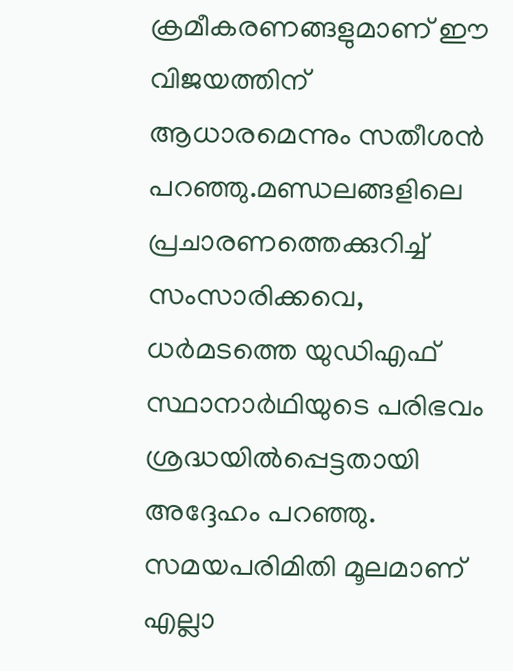ക്രമീകരണങ്ങളുമാണ് ഈ വിജയത്തിന് ആധാരമെന്നും സതീശൻ പറഞ്ഞു.മണ്ഡലങ്ങളിലെ പ്രചാരണത്തെക്കുറിച്ച് സംസാരിക്കവെ, ധർമടത്തെ യുഡിഎഫ് സ്ഥാനാർഥിയുടെ പരിഭവം ശ്രദ്ധയിൽപ്പെട്ടതായി അദ്ദേഹം പറഞ്ഞു. സമയപരിമിതി മൂലമാണ് എല്ലാ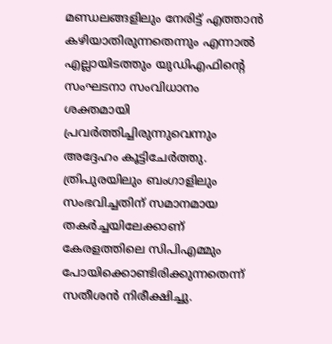മണ്ഡലങ്ങളിലും നേരിട്ട് എത്താൻ കഴിയാതിരുന്നതെന്നും എന്നാൽ എല്ലായിടത്തും യുഡിഎഫിന്റെ സംഘടനാ സംവിധാനം ശക്തമായി പ്രവർത്തിച്ചിരുന്നുവെന്നും അദ്ദേഹം കൂട്ടിചേർത്തു. ത്രിപുരയിലും ബംഗാളിലും സംഭവിച്ചതിന് സമാനമായ തകർച്ചയിലേക്കാണ് കേരളത്തിലെ സിപിഎമ്മും പോയിക്കൊണ്ടിരിക്കുന്നതെന്ന് സതീശൻ നിരീക്ഷിച്ചു.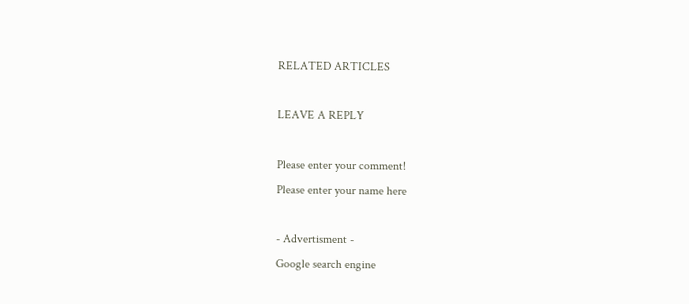RELATED ARTICLES

LEAVE A REPLY

Please enter your comment!
Please enter your name here

- Advertisment -
Google search engine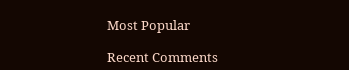Most Popular

Recent Comments